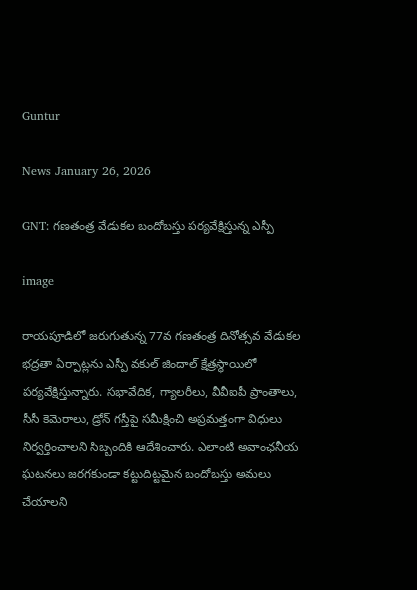Guntur

News January 26, 2026

GNT: గణతంత్ర వేడుకల బందోబస్తు పర్యవేక్షిస్తున్న ఎస్పీ

image

రాయపూడిలో జరుగుతున్న 77వ గణతంత్ర దినోత్సవ వేడుకల భద్రతా ఏర్పాట్లను ఎస్పీ వకుల్ జిందాల్ క్షేత్రస్థాయిలో పర్యవేక్షిస్తున్నారు. సభావేదిక, గ్యాలరీలు, వీవీఐపీ ప్రాంతాలు, సీసీ కెమెరాలు, డ్రోన్ గస్తీపై సమీక్షించి అప్రమత్తంగా విధులు నిర్వర్తించాలని సిబ్బందికి ఆదేశించారు. ఎలాంటి అవాంఛనీయ ఘటనలు జరగకుండా కట్టుదిట్టమైన బందోబస్తు అమలు చేయాలని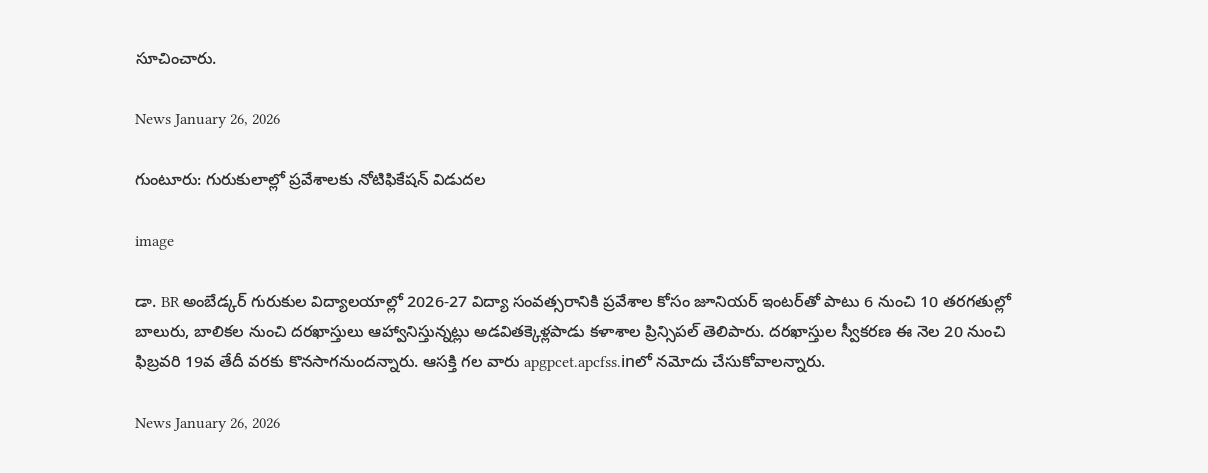సూచించారు.

News January 26, 2026

గుంటూరు: గురుకులాల్లో ప్రవేశాలకు నోటిఫికేషన్ విడుదల

image

డా. BR అంబేడ్కర్ గురుకుల విద్యాలయాల్లో 2026-27 విద్యా సంవత్సరానికి ప్రవేశాల కోసం జూనియర్ ఇంటర్‌తో పాటు 6 నుంచి 10 తరగతుల్లో బాలురు, బాలికల నుంచి దరఖాస్తులు ఆహ్వానిస్తున్నట్లు అడవితక్కెళ్లపాడు కళాశాల ప్రిన్సిపల్ తెలిపారు. దరఖాస్తుల స్వీకరణ ఈ నెల 20 నుంచి ఫిబ్రవరి 19వ తేదీ వరకు కొనసాగనుందన్నారు. ఆసక్తి గల వారు apgpcet.apcfss.inలో నమోదు చేసుకోవాలన్నారు.

News January 26, 2026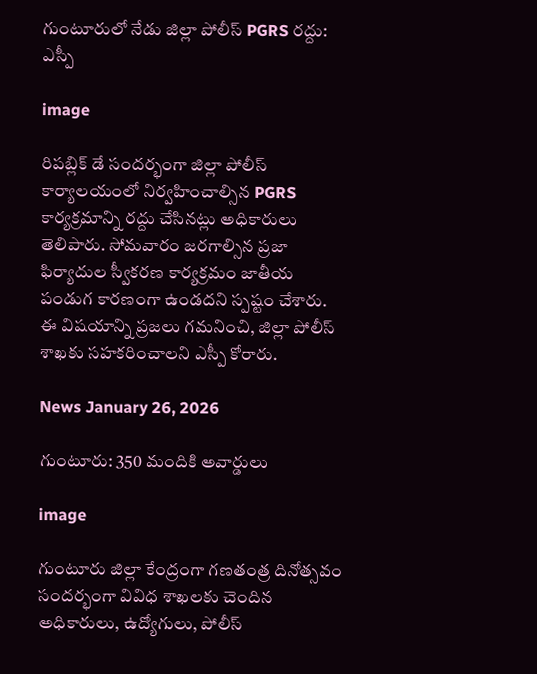గుంటూరులో నేడు జిల్లా పోలీస్ PGRS రద్దు: ఎస్పీ

image

రిపబ్లిక్ డే సందర్భంగా జిల్లా పోలీస్ కార్యాలయంలో నిర్వహించాల్సిన PGRS కార్యక్రమాన్ని రద్దు చేసినట్లు అధికారులు తెలిపారు. సోమవారం జరగాల్సిన ప్రజా ఫిర్యాదుల స్వీకరణ కార్యక్రమం జాతీయ పండుగ కారణంగా ఉండదని స్పష్టం చేశారు. ఈ విషయాన్ని ప్రజలు గమనించి, జిల్లా పోలీస్ శాఖకు సహకరించాలని ఎస్పీ కోరారు.

News January 26, 2026

గుంటూరు: 350 మందికి అవార్డులు

image

గుంటూరు జిల్లా కేంద్రంగా గణతంత్ర దినోత్సవం సందర్భంగా వివిధ శాఖలకు చెందిన అధికారులు, ఉద్యోగులు, పోలీస్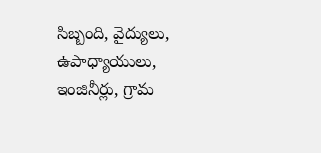సిబ్బంది, వైద్యులు, ఉపాధ్యాయులు, ఇంజినీర్లు, గ్రామ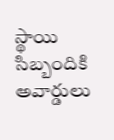స్థాయి సిబ్బందికి అవార్డులు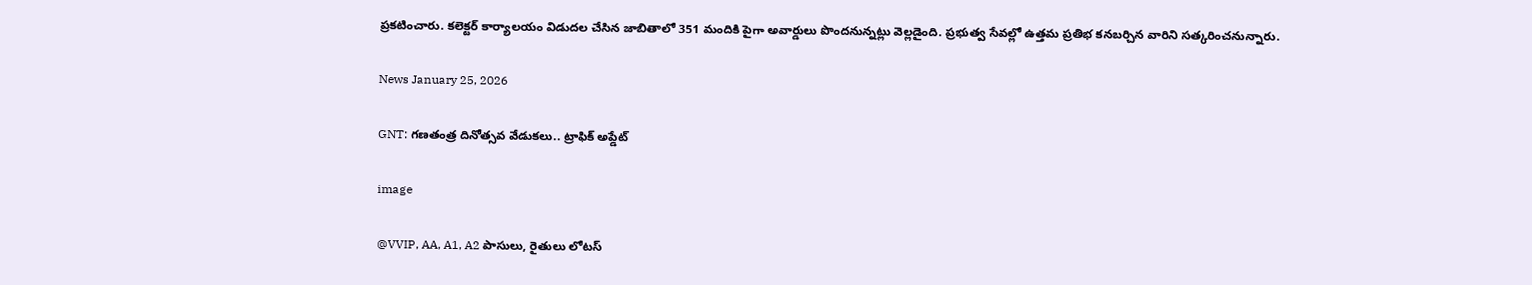ప్రకటించారు. కలెక్టర్ కార్యాలయం విడుదల చేసిన జాబితాలో 351 మందికి పైగా అవార్డులు పొందనున్నట్లు వెల్లడైంది. ప్రభుత్వ సేవల్లో ఉత్తమ ప్రతిభ కనబర్చిన వారిని సత్కరించనున్నారు.

News January 25, 2026

GNT: గణతంత్ర దినోత్సవ వేడుకలు.. ట్రాఫిక్ అప్డేట్

image

@VVIP, AA, A1, A2 పాసులు, రైతులు లోటస్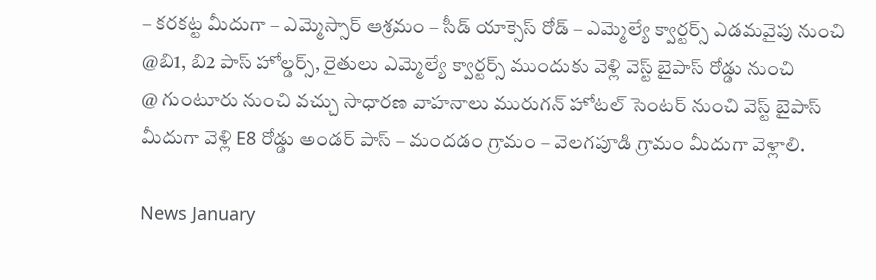– కరకట్ట మీదుగా – ఎమ్మెస్సార్ ఆశ్రమం – సీడ్ యాక్సెస్ రోడ్ – ఎమ్మెల్యే క్వార్టర్స్ ఎడమవైపు నుంచి
@బి1, బి2 పాస్ హోల్డర్స్, రైతులు ఎమ్మెల్యే క్వార్టర్స్ ముందుకు వెళ్లి వెస్ట్ బైపాస్ రోడ్డు నుంచి
@ గుంటూరు నుంచి వచ్చు సాధారణ వాహనాలు మురుగన్ హోటల్ సెంటర్ నుంచి వెస్ట్ బైపాస్ మీదుగా వెళ్లి E8 రోడ్డు అండర్ పాస్ – మందడం గ్రామం – వెలగపూడి గ్రామం మీదుగా వెళ్లాలి.

News January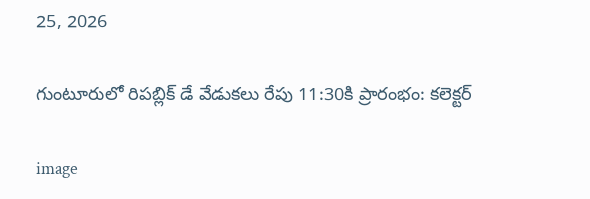25, 2026

గుంటూరులో రిపబ్లిక్ డే వేడుకలు రేపు 11:30కి ప్రారంభం: కలెక్టర్

image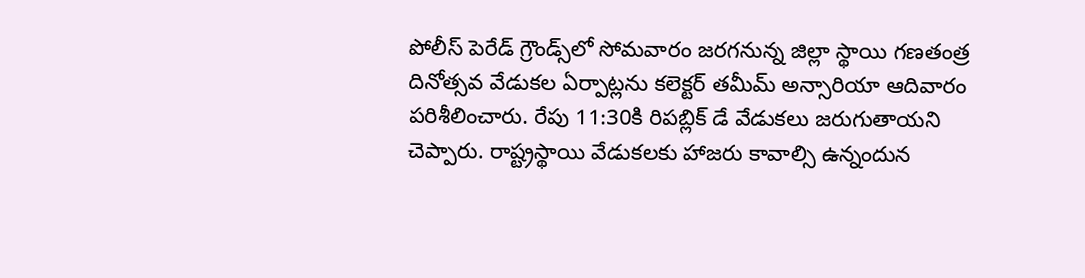పోలీస్ పెరేడ్ గ్రౌండ్స్‌లో సోమవారం జరగనున్న జిల్లా స్థాయి గణతంత్ర దినోత్సవ వేడుకల ఏర్పాట్లను కలెక్టర్ తమీమ్ అన్సారియా ఆదివారం పరిశీలించారు. రేపు 11:30కి రిపబ్లిక్ డే వేడుకలు జరుగుతాయని చెప్పారు. రాష్ట్రస్థాయి వేడుకలకు హాజరు కావాల్సి ఉన్నందున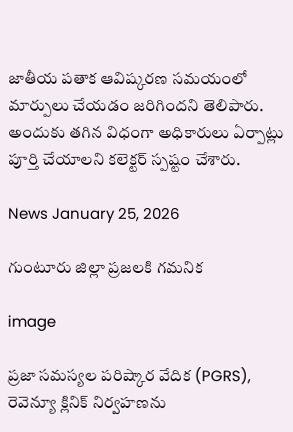జాతీయ పతాక ఆవిష్కరణ సమయంలో మార్పులు చేయడం జరిగిందని తెలిపారు. అందుకు తగిన విధంగా అధికారులు ఏర్పాట్లు పూర్తి చేయాలని కలెక్టర్ స్పష్టం చేశారు.

News January 25, 2026

గుంటూరు జిల్లా ప్రజలకి గమనిక

image

ప్రజా సమస్యల పరిష్కార వేదిక (PGRS), రెవెన్యూ క్లినిక్ నిర్వహణను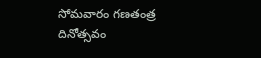సోమవారం గణతంత్ర దినోత్సవం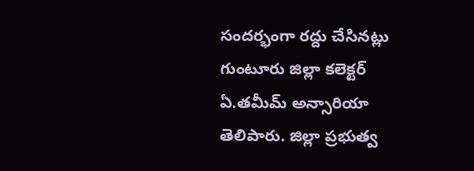సందర్భంగా రద్దు చేసినట్లు గుంటూరు జిల్లా కలెక్టర్ ఏ.తమీమ్ అన్సారియా తెలిపారు. జిల్లా ప్రభుత్వ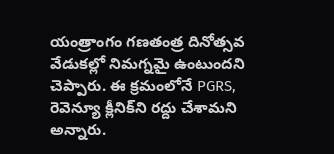యంత్రాంగం గణతంత్ర దినోత్సవ వేడుకల్లో నిమగ్నమై ఉంటుందని చెప్పారు. ఈ క్రమంలోనే PGRS, రెవెన్యూ క్లీనిక్‌ని రద్దు చేశామని అన్నారు.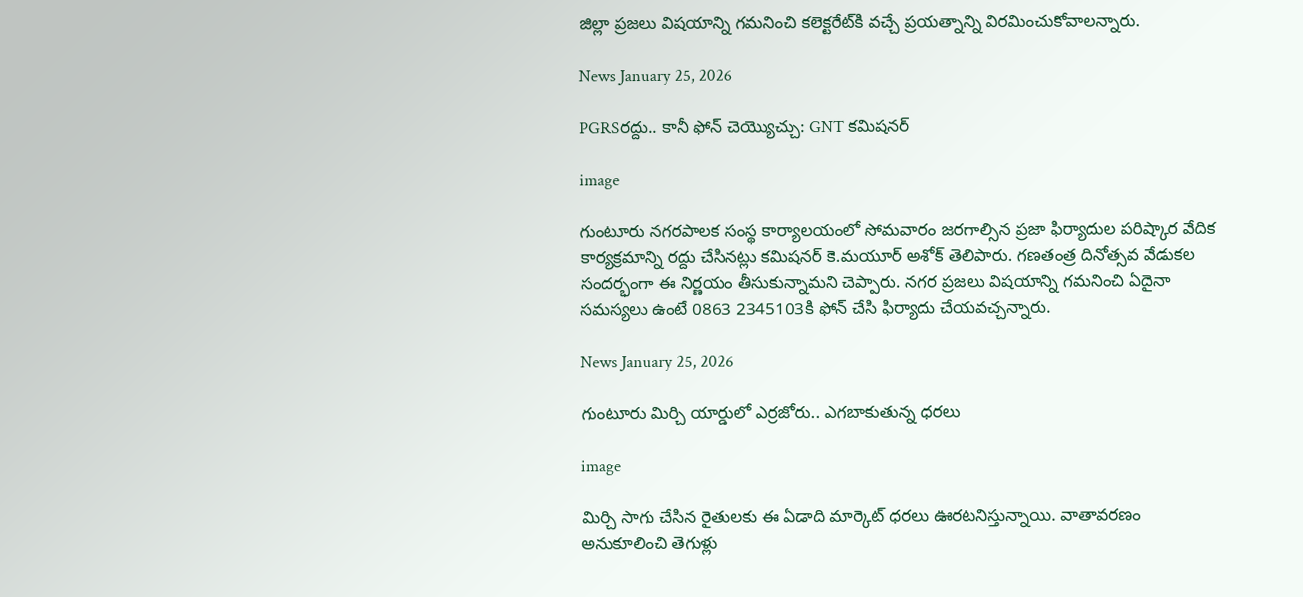జిల్లా ప్రజలు విషయాన్ని గమనించి కలెక్టరేట్‌కి వచ్చే ప్రయత్నాన్ని విరమించుకోవాలన్నారు.

News January 25, 2026

PGRSరద్దు.. కానీ ఫోన్ చెయ్యొచ్చు: GNT కమిషనర్

image

గుంటూరు నగరపాలక సంస్థ కార్యాలయంలో సోమవారం జరగాల్సిన ప్రజా ఫిర్యాదుల పరిష్కార వేదిక కార్యక్రమాన్ని రద్దు చేసినట్లు కమిషనర్ కె.మయూర్ అశోక్ తెలిపారు. గణతంత్ర దినోత్సవ వేడుకల సందర్భంగా ఈ నిర్ణయం తీసుకున్నామని చెప్పారు. నగర ప్రజలు విషయాన్ని గమనించి ఏదైనా సమస్యలు ఉంటే 0863 2345103కి ఫోన్ చేసి ఫిర్యాదు చేయవచ్చన్నారు.

News January 25, 2026

గుంటూరు మిర్చి యార్డులో ఎర్రజోరు.. ఎగబాకుతున్న ధరలు

image

మిర్చి సాగు చేసిన రైతులకు ఈ ఏడాది మార్కెట్ ధరలు ఊరటనిస్తున్నాయి. వాతావరణం అనుకూలించి తెగుళ్లు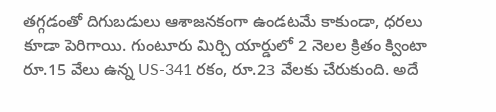తగ్గడంతో దిగుబడులు ఆశాజనకంగా ఉండటమే కాకుండా, ధరలు కూడా పెరిగాయి. గుంటూరు మిర్చి యార్డులో 2 నెలల క్రితం క్వింటా రూ.15 వేలు ఉన్న US-341 రకం, రూ.23 వేలకు చేరుకుంది. అదే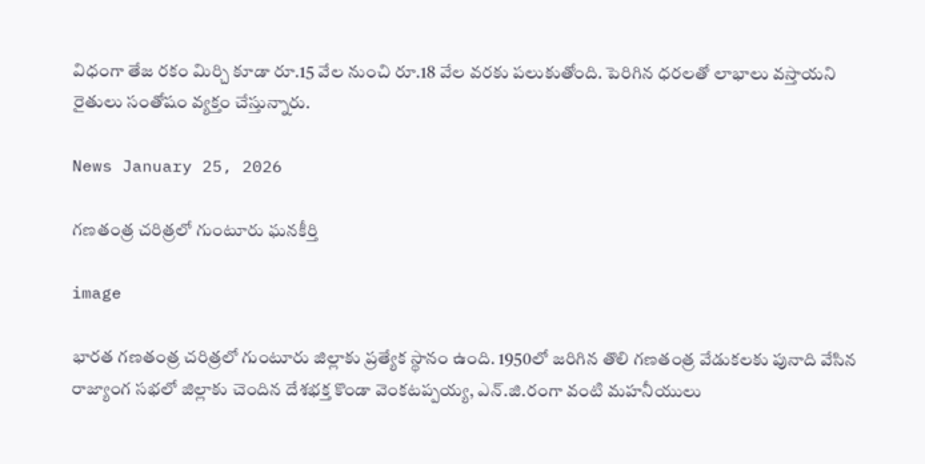విధంగా తేజ రకం మిర్చి కూడా రూ.15 వేల నుంచి రూ.18 వేల వరకు పలుకుతోంది. పెరిగిన ధరలతో లాభాలు వస్తాయని రైతులు సంతోషం వ్యక్తం చేస్తున్నారు.

News January 25, 2026

గణతంత్ర చరిత్రలో గుంటూరు ఘనకీర్తి

image

భారత గణతంత్ర చరిత్రలో గుంటూరు జిల్లాకు ప్రత్యేక స్థానం ఉంది. 1950లో జరిగిన తొలి గణతంత్ర వేడుకలకు పునాది వేసిన రాజ్యాంగ సభలో జిల్లాకు చెందిన దేశభక్త కొండా వెంకటప్పయ్య, ఎన్.జి.రంగా వంటి మహనీయులు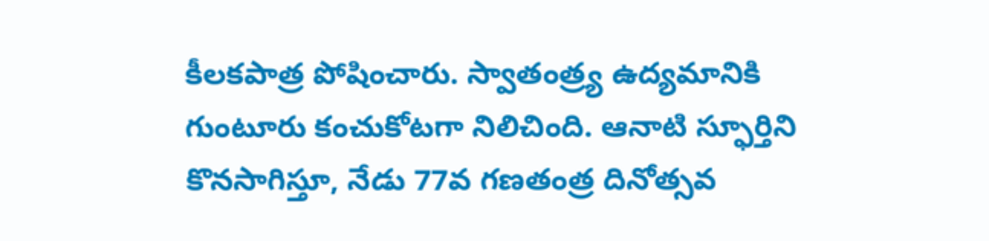కీలకపాత్ర పోషించారు. స్వాతంత్ర్య ఉద్యమానికి గుంటూరు కంచుకోటగా నిలిచింది. ఆనాటి స్ఫూర్తిని కొనసాగిస్తూ, నేడు 77వ గణతంత్ర దినోత్సవ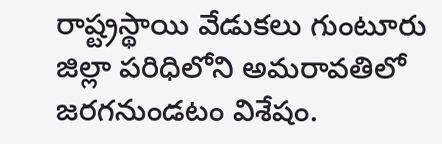రాష్ట్రస్థాయి వేడుకలు గుంటూరు జిల్లా పరిధిలోని అమరావతిలో జరగనుండటం విశేషం.